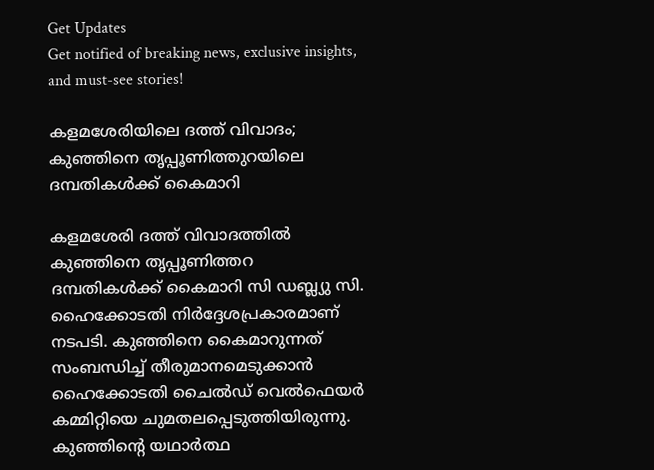Get Updates
Get notified of breaking news, exclusive insights, and must-see stories!

കളമശേരിയിലെ ദത്ത് വിവാദം; കുഞ്ഞിനെ തൃപ്പൂണിത്തുറയിലെ ദമ്പതികൾക്ക് കൈമാറി

കളമശേരി ദത്ത് വിവാദത്തിൽ കുഞ്ഞിനെ തൃപ്പൂണിത്തറ ദമ്പതികൾക്ക് കൈമാറി സി ഡബ്ല്യു സി. ഹൈക്കോടതി നിർദ്ദേശപ്രകാരമാണ് നടപടി. കുഞ്ഞിനെ കൈമാറുന്നത് സംബന്ധിച്ച് തീരുമാനമെടുക്കാൻ ഹൈക്കോടതി ചൈൽഡ് വെൽഫെയർ കമ്മിറ്റിയെ ചുമതലപ്പെടുത്തിയിരുന്നു. കുഞ്ഞിന്റെ യഥാർത്ഥ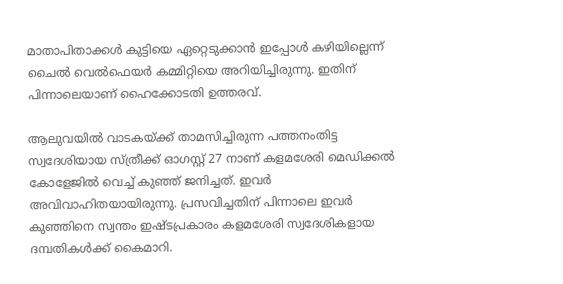മാതാപിതാക്കൾ കുട്ടിയെ ഏറ്റെടുക്കാൻ ഇപ്പോൾ കഴിയില്ലെന്ന് ചൈൽ വെൽഫെയർ കമ്മിറ്റിയെ അറിയിച്ചിരുന്നു. ഇതിന് പിന്നാലെയാണ് ഹൈക്കോടതി ഉത്തരവ്.

ആലുവയിൽ വാടകയ്ക്ക് താമസിച്ചിരുന്ന പത്തനംതിട്ട സ്വദേശിയായ സ്ത്രീക്ക് ഓഗസ്റ്റ് 27 നാണ് കളമശേരി മെഡിക്കൽ കോളേജിൽ വെച്ച് കുഞ്ഞ് ജനിച്ചത്. ഇവർ അവിവാഹിതയായിരുന്നു. പ്രസവിച്ചതിന് പിന്നാലെ ഇവർ കുഞ്ഞിനെ സ്വന്തം ഇഷ്ടപ്രകാരം കളമശേരി സ്വദേശികളായ ദമ്പതികൾക്ക് കൈമാറി.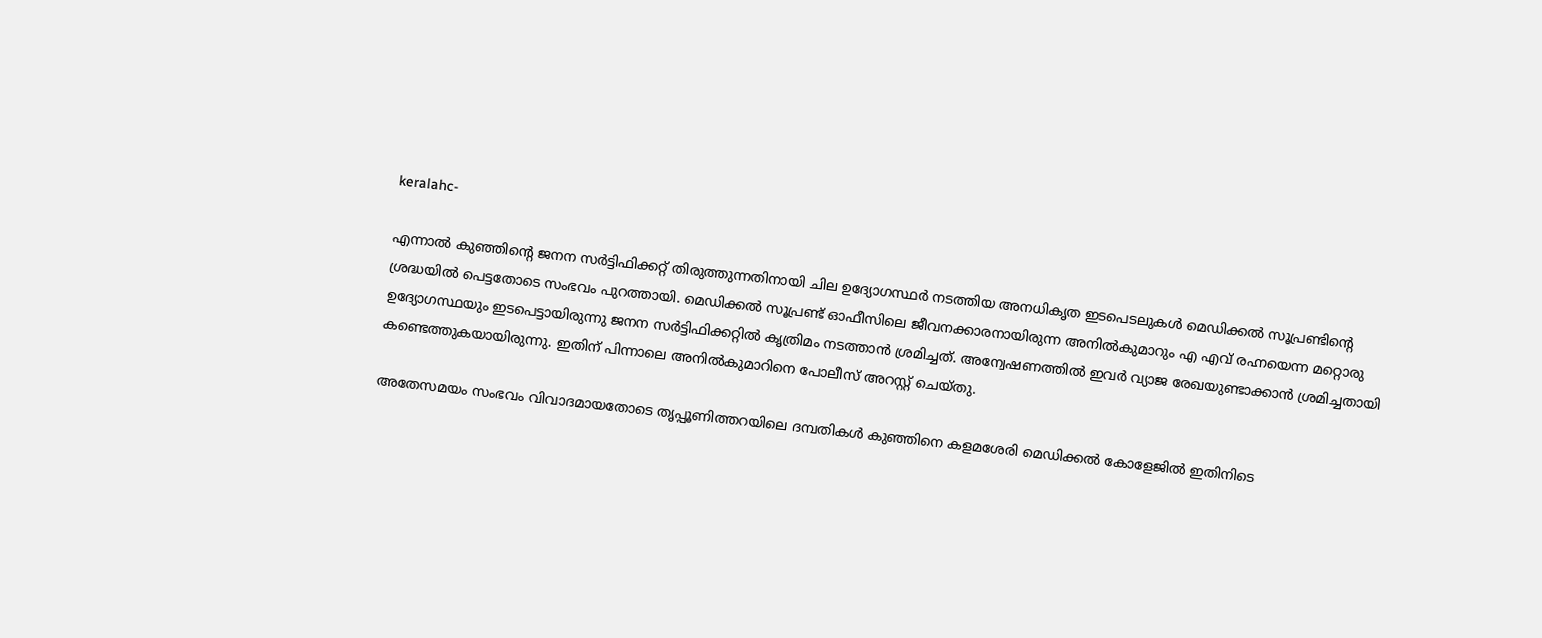keralahc-

എന്നാൽ കുഞ്ഞിന്റെ ജനന സർട്ടിഫിക്കറ്റ് തിരുത്തുന്നതിനായി ചില ഉദ്യോഗസ്ഥർ നടത്തിയ അനധികൃത ഇടപെടലുകൾ മെഡിക്കൽ സൂപ്രണ്ടിന്റെ ശ്രദ്ധയിൽ പെട്ടതോടെ സംഭവം പുറത്തായി. മെഡിക്കൽ സൂപ്രണ്ട് ഓഫീസിലെ ജീവനക്കാരനായിരുന്ന അനിൽകുമാറും എ എവ്‍ രഹ്നയെന്ന മറ്റൊരു ഉദ്യോഗസ്ഥയും ഇടപെട്ടായിരുന്നു ജനന സർട്ടിഫിക്കറ്റിൽ കൃത്രിമം നടത്താൻ ശ്രമിച്ചത്. അന്വേഷണത്തിൽ ഇവർ വ്യാജ രേഖയുണ്ടാക്കാൻ ശ്രമിച്ചതായി കണ്ടെത്തുകയായിരുന്നു. ഇതിന് പിന്നാലെ അനിൽകുമാറിനെ പോലീസ് അറസ്റ്റ് ചെയ്തു.

അതേസമയം സംഭവം വിവാദമായതോടെ തൃപ്പൂണിത്തറയിലെ ദമ്പതികൾ കുഞ്ഞിനെ കളമശേരി മെഡിക്കൽ കോളേജിൽ ഇതിനിടെ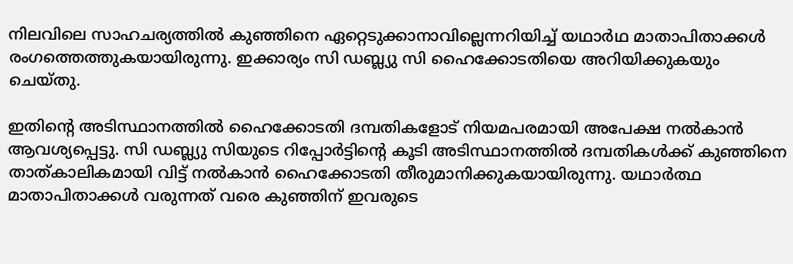നിലവിലെ സാഹചര്യത്തില്‍ കുഞ്ഞിനെ ഏറ്റെടുക്കാനാവില്ലെന്നറിയിച്ച് യഥാര്‍ഥ മാതാപിതാക്കള്‍ രംഗത്തെത്തുകയായിരുന്നു. ഇക്കാര്യം സി ഡബ്ല്യു സി ഹൈക്കോടതിയെ അറിയിക്കുകയും ചെയ്തു.

ഇതിന്റെ അടിസ്ഥാനത്തിൽ ഹൈക്കോടതി ദമ്പതികളോട് നിയമപരമായി അപേക്ഷ നൽകാൻ ആവശ്യപ്പെട്ടു. സി ഡബ്ല്യു സിയുടെ റിപ്പോർട്ടിന്റെ കൂടി അടിസ്ഥാനത്തിൽ ദമ്പതികൾക്ക് കുഞ്ഞിനെ താത്കാലികമായി വിട്ട് നൽകാൻ ഹൈക്കോടതി തീരുമാനിക്കുകയായിരുന്നു. യഥാർത്ഥ മാതാപിതാക്കൾ വരുന്നത് വരെ കുഞ്ഞിന് ഇവരുടെ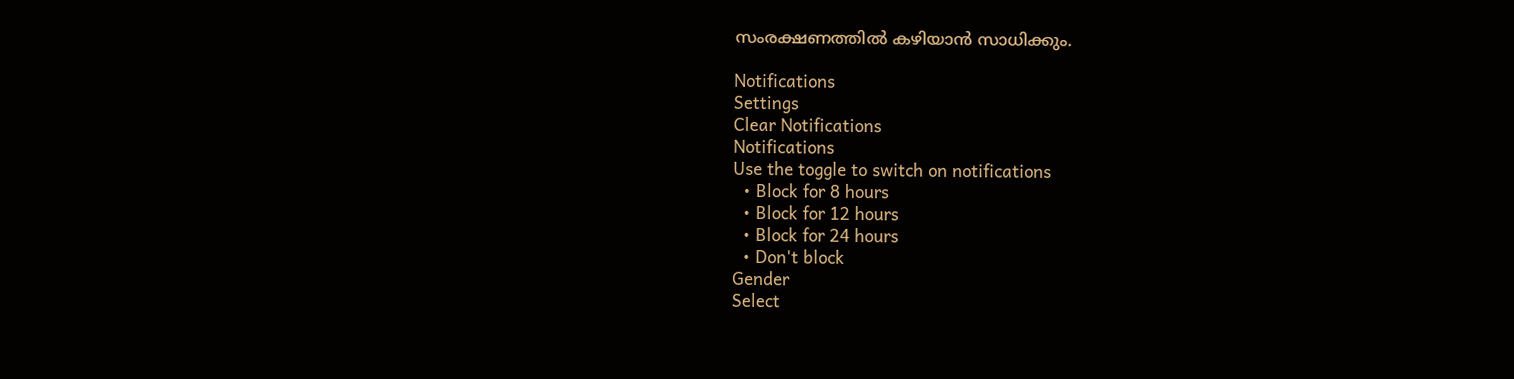സംരക്ഷണത്തിൽ കഴിയാൻ സാധിക്കും.

Notifications
Settings
Clear Notifications
Notifications
Use the toggle to switch on notifications
  • Block for 8 hours
  • Block for 12 hours
  • Block for 24 hours
  • Don't block
Gender
Select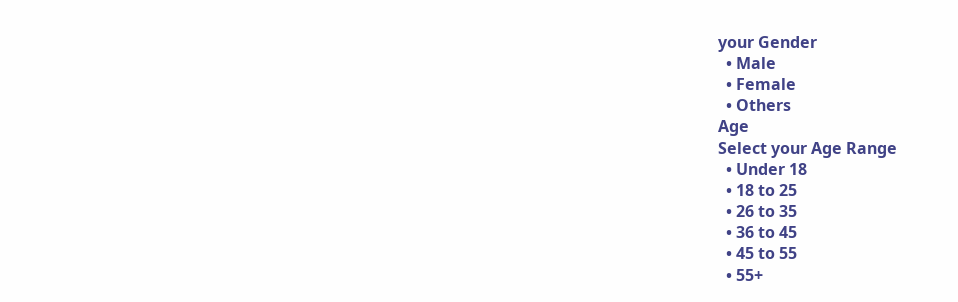your Gender
  • Male
  • Female
  • Others
Age
Select your Age Range
  • Under 18
  • 18 to 25
  • 26 to 35
  • 36 to 45
  • 45 to 55
  • 55+